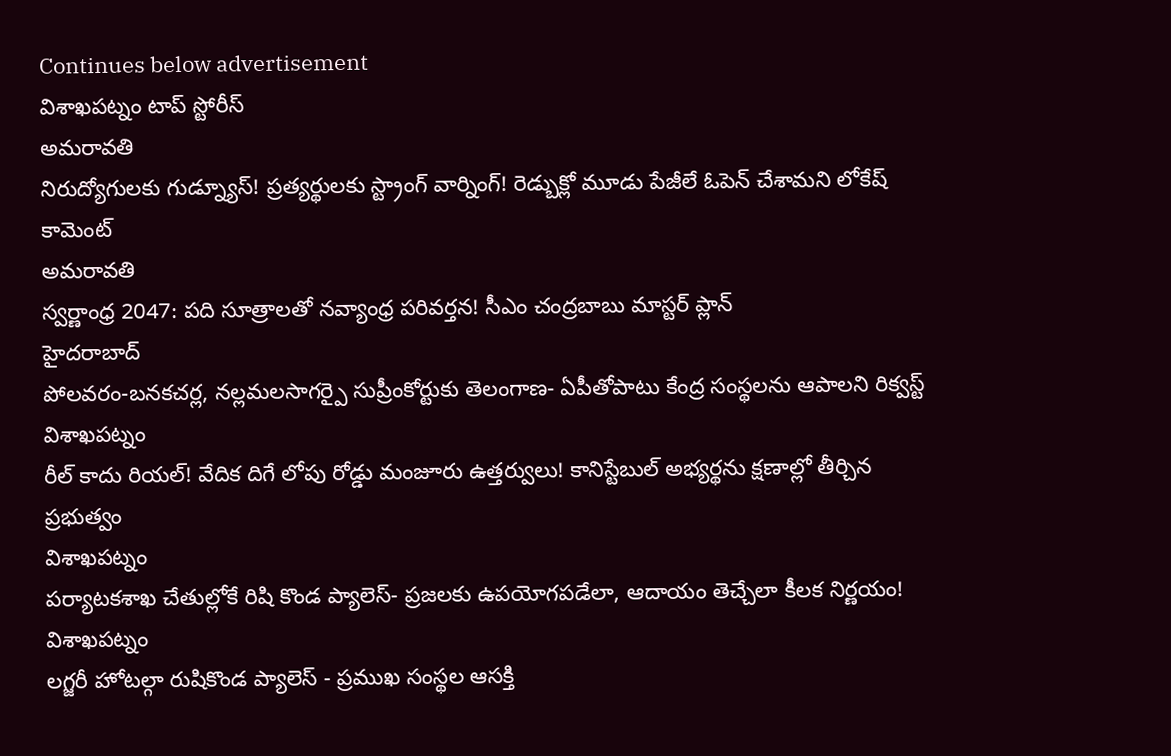Continues below advertisement
విశాఖపట్నం టాప్ స్టోరీస్
అమరావతి
నిరుద్యోగులకు గుడ్న్యూస్! ప్రత్యర్థులకు స్ట్రాంగ్ వార్నింగ్! రెడ్బుక్లో మూడు పేజీలే ఓపెన్ చేశామని లోకేష్ కామెంట్
అమరావతి
స్వర్ణాంధ్ర 2047: పది సూత్రాలతో నవ్యాంధ్ర పరివర్తన! సీఎం చంద్రబాబు మాస్టర్ ప్లాన్
హైదరాబాద్
పోలవరం-బనకచర్ల, నల్లమలసాగర్పై సుప్రీంకోర్టుకు తెలంగాణ- ఏపీతోపాటు కేంద్ర సంస్థలను ఆపాలని రిక్వస్ట్
విశాఖపట్నం
రీల్ కాదు రియల్! వేదిక దిగే లోపు రోడ్డు మంజూరు ఉత్తర్వులు! కానిస్టేబుల్ అభ్యర్థను క్షణాల్లో తీర్చిన ప్రభుత్వం
విశాఖపట్నం
పర్యాటకశాఖ చేతుల్లోకే రిషి కొండ ప్యాలెస్- ప్రజలకు ఉపయోగపడేలా, ఆదాయం తెచ్చేలా కీలక నిర్ణయం!
విశాఖపట్నం
లగ్జరీ హోటల్గా రుషికొండ ప్యాలెస్ - ప్రముఖ సంస్థల ఆసక్తి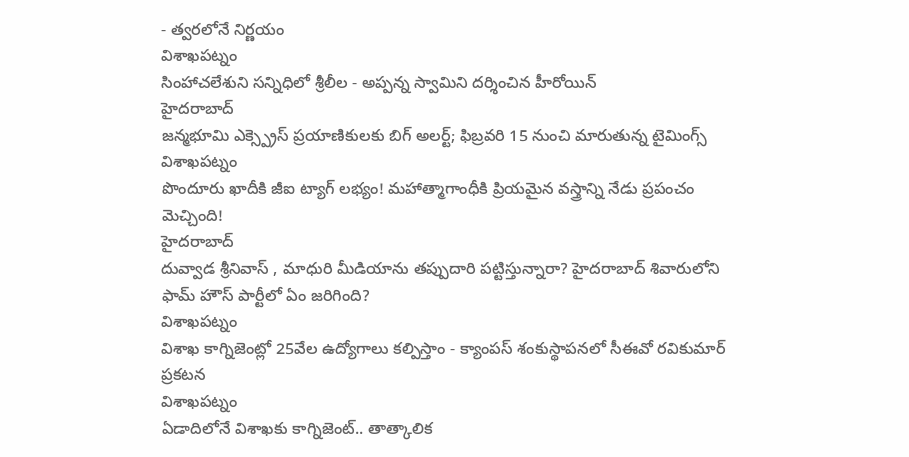- త్వరలోనే నిర్ణయం
విశాఖపట్నం
సింహాచలేశుని సన్నిధిలో శ్రీలీల - అప్పన్న స్వామిని దర్శించిన హీరోయిన్
హైదరాబాద్
జన్మభూమి ఎక్స్ప్రెస్ ప్రయాణికులకు బిగ్ అలర్ట్; ఫిబ్రవరి 15 నుంచి మారుతున్న టైమింగ్స్
విశాఖపట్నం
పొందూరు ఖాదీకి జీఐ ట్యాగ్ లభ్యం! మహాత్మాగాంధీకి ప్రియమైన వస్త్రాన్ని నేడు ప్రపంచం మెచ్చింది!
హైదరాబాద్
దువ్వాడ శ్రీనివాస్ , మాధురి మీడియాను తప్పుదారి పట్టిస్తున్నారా? హైదరాబాద్ శివారులోని ఫామ్ హౌస్ పార్టీలో ఏం జరిగింది?
విశాఖపట్నం
విశాఖ కాగ్నిజెంట్లో 25వేల ఉద్యోగాలు కల్పిస్తాం - క్యాంపస్ శంకుస్థాపనలో సీఈవో రవికుమార్ ప్రకటన
విశాఖపట్నం
ఏడాదిలోనే విశాఖకు కాగ్నిజెంట్.. తాత్కాలిక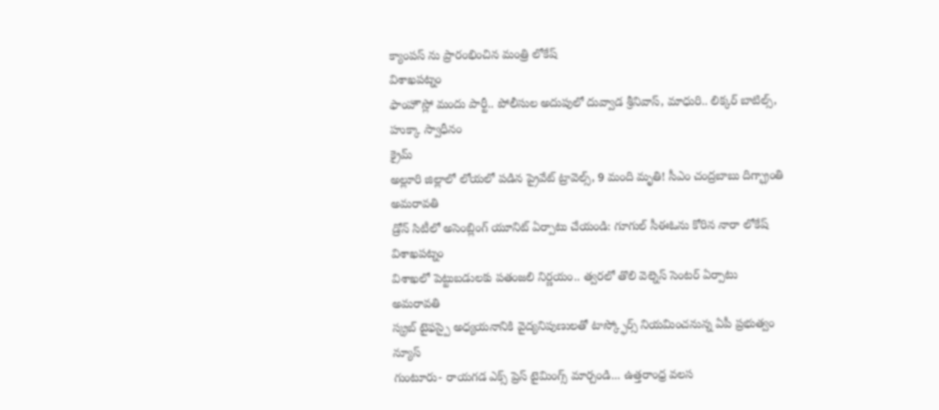క్యాంపస్ ను ప్రారంభించిన మంత్రి లోకేష్
విశాఖపట్నం
ఫాంహౌస్లో మందు పార్టీ.. పోలీసుల అదుపులో దువ్వాడ శ్రీనివాస్, మాధురి.. లిక్కర్ బాటిల్స్, హుక్కా స్వాధీనం
క్రైమ్
అల్లూరి జిల్లాలో లోయలో పడిన ప్రైవేట్ ట్రావెల్స్, 9 మంది మృతి! సీఎం చంద్రబాబు దిగ్భ్రాంతి
అమరావతి
డ్రోన్ సిటీలో అసెంబ్లింగ్ యూనిట్ ఏర్పాటు చేయండి: గూగుల్ సీఈఓను కోరిన నారా లోకేష్
విశాఖపట్నం
విశాఖలో పెట్టుబడులకు పతంజలి నిర్ణయం.. త్వరలో తొలి వెల్నెస్ సెంటర్ ఏర్పాటు
అమరావతి
స్క్రబ్ టైఫస్పై అధ్యయనానికి వైద్యనిపుణులతో టాస్క్ఫోర్స్ నియమించనున్న ఏపీ ప్రభుత్వం
న్యూస్
గుంటూరు- రాయగడ ఎక్స్ ప్రెస్ టైమింగ్స్ మార్చండి... ఉత్తరాంధ్ర వలస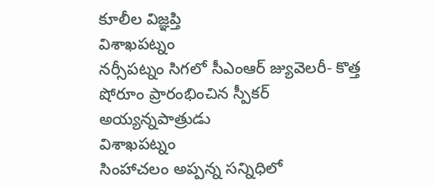కూలీల విజ్ఞప్తి
విశాఖపట్నం
నర్సీపట్నం సిగలో సీఎంఆర్ జ్యువెలరీ- కొత్త షోరూం ప్రారంభించిన స్పీకర్ అయ్యన్నపాత్రుడు
విశాఖపట్నం
సింహాచలం అప్పన్న సన్నిధిలో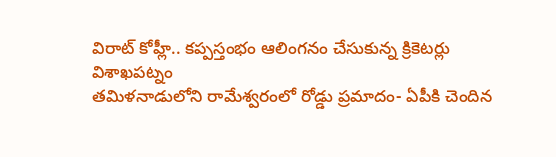విరాట్ కోహ్లీ.. కప్పస్తంభం ఆలింగనం చేసుకున్న క్రికెటర్లు
విశాఖపట్నం
తమిళనాడులోని రామేశ్వరంలో రోడ్డు ప్రమాదం- ఏపీకి చెందిన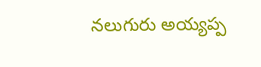నలుగురు అయ్యప్ప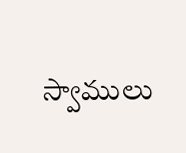స్వాములు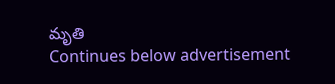మృతి
Continues below advertisement